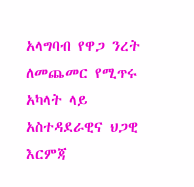አላግባብ የዋጋ ንረት ለመጨመር የሚጥሩ አካላት ላይ አስተዳደራዊና ህጋዊ እርምጃ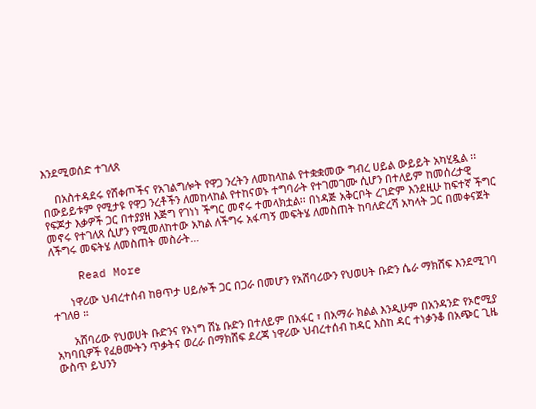እንደሚወሰድ ተገለጸ

    በአስተዳደሩ የሸቀጦችና የአገልግሎት የዋጋ ንረትን ለመከላከል የተቋቋመው ግብረ ሀይል ውይይት አካሂዷል ፡፡ በውይይቱም የሚታዩ የዋጋ ንረቶችን ለመከላከል የተከናወኑ ተግባራት የተገመገሙ ሲሆን በተለይም ከመሰረታዊ የፍጆታ እቃዎች ጋር በተያያዘ እጅግ የገነነ ችግር መኖሩ ተመላክቷል፡፡ በነዳጅ አቅርቦት ረገድም እንደዚሁ ከፍተኛ ችግር መኖሩ የተገለጸ ሲሆን የሚመለከተው አካል ለችግሩ አፋጣኝ መፍትሄ ለመስጠት ከባለድረሻ አካላት ጋር በመቀናጀት ለችግሩ መፍትሄ ለመስጠት መስራት…

    Read More

      ነዋሪው ህብረተሰብ ከፀጥታ ሀይሎች ጋር በጋራ በመሆን የአሸባሪውን የህወሀት ቡድን ሴራ ማክሸፍ እንደሚገባ ተገለፀ ።

      አሸባሪው የህወሀት ቡድንና የኦነግ ሸኔ ቡድን በተለይም በአፋር ፣ በአማራ ክልል እንዲሁም በአንዳንድ የኦሮሚያ አካባቢዎች የፈፀሙትን ጥቃትና ወረራ በማክሸፍ ደረጃ ነዋሪው ህብረተሰብ ከዳር እስከ ዳር ተነቃንቆ በአጭር ጊዜ ውስጥ ይህንን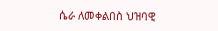ሴራ ለመቀልበስ ህዝባዊ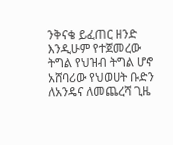ንቅናቄ ይፈጠር ዘንድ እንዲሁም የተጀመረው ትግል የህዝብ ትግል ሆኖ አሸባሪው የህወሀት ቡድን ለአንዴና ለመጨረሻ ጊዜ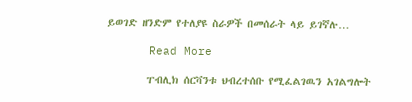ይወገድ ዘንድም የተለያዩ ስራዎች በመሰራት ላይ ይገኛሉ…

      Read More

        ፐብሊክ ሰርቫንቱ ህብረተሰቡ የሚፈልገዉን አገልግሎት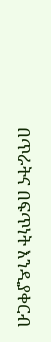በጥራትና በፍጥነት እንዲያቀርብ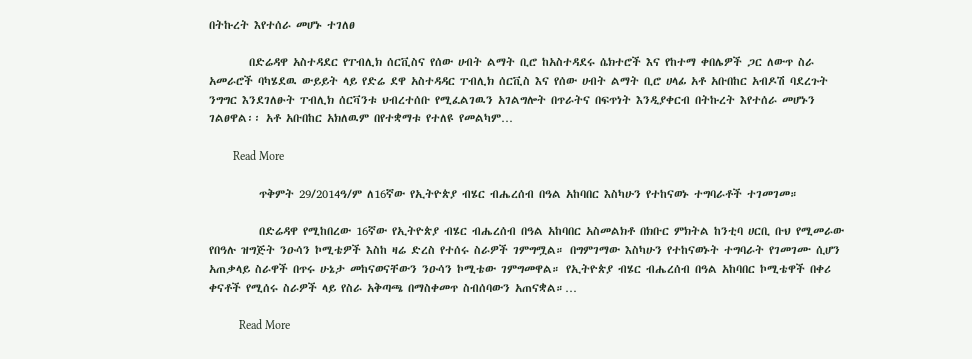በትኩረት እየተሰራ መሆኑ ተገለፀ

        በድሬዳዋ አስተዳደር የፐብሊክ ሰርቪስና የሰው ሀብት ልማት ቢሮ ከአስተዳደሩ ሴክተሮች እና የከተማ ቀበሌዎች ጋር ለውጥ ስራ አመራሮች ባካሄደዉ ውይይት ላይ የድሬ ደዋ አስተዳዳር ፐብሊክ ሰርቪስ እና የሰው ሀብት ልማት ቢሮ ሀላፊ አቶ አቡበከር አብዶሽ ባደረጉት ንግግር እንደገለፁት ፐብሊክ ሰርቫንቱ ህብረተሰቡ የሚፈልገዉን አገልግሎት በጥራትና በፍጥነት እንዲያቀርብ በትኩረት እየተሰራ መሆኑን ገልፀዋል፡፡ አቶ አቡበከር አክለዉም በየተቋማቱ የተለዩ የመልካም…

        Read More

          ጥቅምት 29/2014ዓ/ም ለ16ኛው የኢትዮጵያ ብሄር ብሔረሰብ በዓል አከባበር እስካሁን የተከናወኑ ተግባራቶች ተገመገመ።

          በድሬዳዋ የሚከበረው 16ኛው የኢትዮጵያ ብሄር ብሔረሰብ በዓል አከባበር አስመልክቶ በክቡር ምክትል ከንቲባ ሀርቢ ቡህ የሚመራው የበዓሉ ዝግጅት ንዑሳን ኮሚቴዎች እስከ ዛሬ ድረስ የተሰሩ ስራዎች ገምግሟል። በግምገማው እስካሁን የተከናወኑት ተግባራት የገመገሙ ሲሆን አጠቃላይ ስራዋች በጥሩ ሁኔታ መከናወናቸውን ንዑሳን ኮሚቴው ገምግመዋል። የኢትዮጵያ ብሄር ብሔረሰብ በዓል አከባበር ኮሚቴዋች በቀሪ ቀናቶች የሚሰሩ ስራዎች ላይ የስራ አቅጣጫ በማስቀመጥ ስብሰባውን አጠናቋል።…

          Read More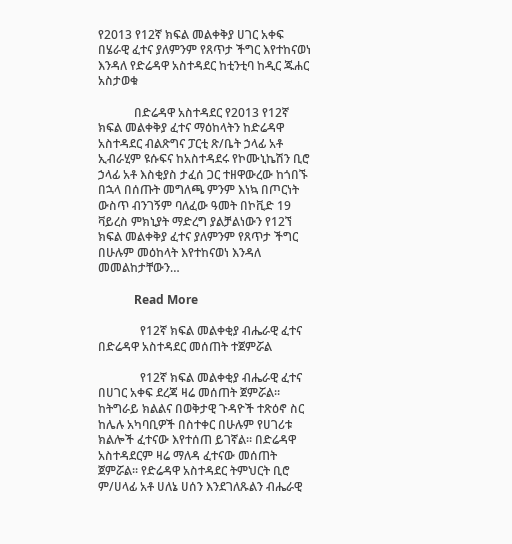የ2013 የ12ኛ ክፍል መልቀቅያ ሀገር አቀፍ በሄራዊ ፈተና ያለምንም የጸጥታ ችግር እየተከናወነ እንዳለ የድሬዳዋ አስተዳደር ከቲንቲባ ከዲር ጁሐር አስታወቁ

            በድሬዳዋ አስተዳደር የ2013 የ12ኛ ክፍል መልቀቅያ ፈተና ማዕከላትን ከድሬዳዋ አስተዳደር ብልጽግና ፓርቲ ጽ/ቤት ኃላፊ አቶ ኢብራሂም ዩሱፍና ከአስተዳደሩ የኮሙኒኬሽን ቢሮ ኃላፊ አቶ እስቂያስ ታፈሰ ጋር ተዘዋውረው ከጎበኙ በኋላ በሰጡት መግለጫ ምንም እነኳ በጦርነት ውስጥ ብንገኝም ባለፈው ዓመት በኮቪድ 19 ቫይረስ ምክኒያት ማድረግ ያልቻልነውን የ12ኘ ክፍል መልቀቅያ ፈተና ያለምንም የጸጥታ ችግር በሁሉም መዕከላት እየተከናወነ እንዳለ መመልከታቸውን…

            Read More

              የ12ኛ ክፍል መልቀቂያ ብሔራዊ ፈተና በድሬዳዋ አስተዳደር መሰጠት ተጀምሯል

              የ12ኛ ክፍል መልቀቂያ ብሔራዊ ፈተና በሀገር አቀፍ ደረጃ ዛሬ መሰጠት ጀምሯል። ከትግራይ ክልልና በወቅታዊ ጉዳዮች ተጽዕኖ ስር ከሌሉ አካባቢዎች በስተቀር በሁሉም የሀገሪቱ ክልሎች ፈተናው እየተሰጠ ይገኛል። በድሬዳዋ አስተዳደርም ዛሬ ማለዳ ፈተናው መሰጠት ጀምሯል። የድሬዳዋ አስተዳደር ትምህርት ቢሮ ም/ሀላፊ አቶ ሀለኔ ሀሰን እንደገለጹልን ብሔራዊ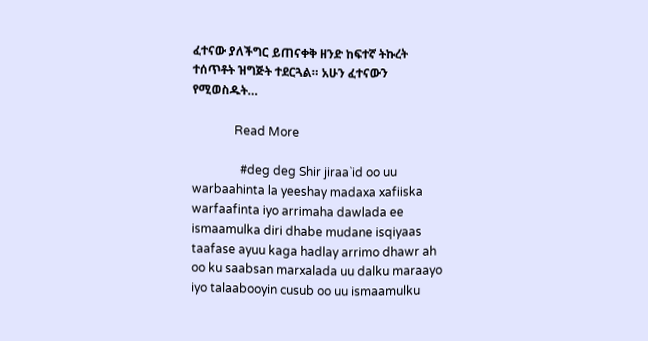ፈተናው ያለችግር ይጠናቀቅ ዘንድ ከፍተኛ ትኩረት ተሰጥቶት ዝግጅት ተደርጓል። አሁን ፈተናውን የሚወስዱት…

              Read More

                #deg deg Shir jiraa`id oo uu warbaahinta la yeeshay madaxa xafiiska warfaafinta iyo arrimaha dawlada ee ismaamulka diri dhabe mudane isqiyaas taafase ayuu kaga hadlay arrimo dhawr ah oo ku saabsan marxalada uu dalku maraayo iyo talaabooyin cusub oo uu ismaamulku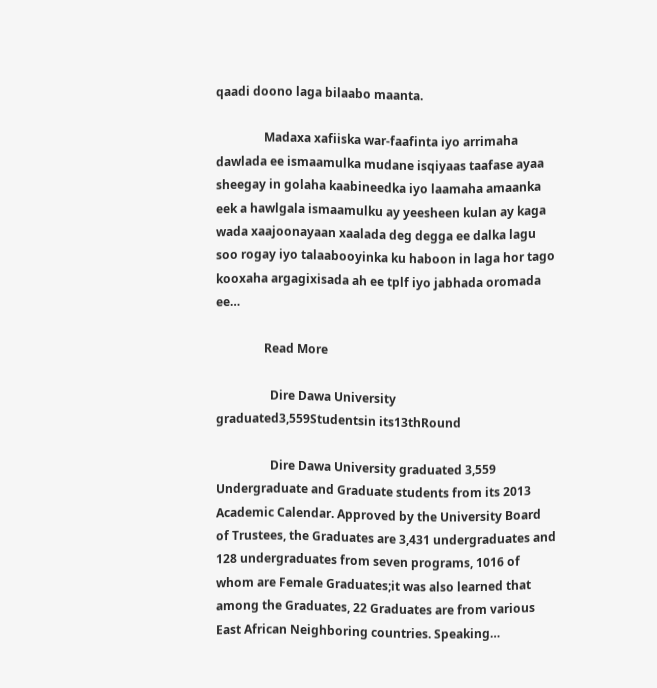qaadi doono laga bilaabo maanta.

                Madaxa xafiiska war-faafinta iyo arrimaha dawlada ee ismaamulka mudane isqiyaas taafase ayaa sheegay in golaha kaabineedka iyo laamaha amaanka eek a hawlgala ismaamulku ay yeesheen kulan ay kaga wada xaajoonayaan xaalada deg degga ee dalka lagu soo rogay iyo talaabooyinka ku haboon in laga hor tago kooxaha argagixisada ah ee tplf iyo jabhada oromada ee…

                Read More

                  Dire Dawa University graduated3,559Studentsin its13thRound

                  Dire Dawa University graduated 3,559 Undergraduate and Graduate students from its 2013 Academic Calendar. Approved by the University Board of Trustees, the Graduates are 3,431 undergraduates and 128 undergraduates from seven programs, 1016 of whom are Female Graduates;it was also learned that among the Graduates, 22 Graduates are from various East African Neighboring countries. Speaking…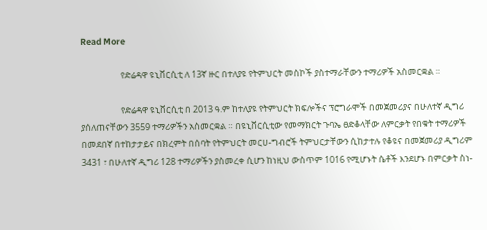Read More

                    የድሬዳዋ ዩኒቨርሲቲ ለ 13ኛ ዙር በተለያዩ የትምህርት መስኮች ያስተማራቸውን ተማሪዎች አስመርቋል ።

                    የድሬዳዋ ዩኒቨርሲቲ በ 2013 ዓ.ም ከተለያዩ የትምህርት ክፍሎችና ፕሮግራሞች በመጀመሪያና በሁለተኛ ዲግሪ ያሰለጠናቸውን 3559 ተማሪዎችን አስመርቋል ። በዩኒቨርሲቲው የመማክርት ጉባኤ ፀድቆላቸው ለምርቃት የበቁት ተማሪዎች በመደበኛ በተከታታይና በክረምት በሰባት የትምህርት መርሀ-ግብሮች ትምህርታቸውን ሲከታተሉ የቆዩና በመጀመሪያ ዲግሪም 3431 ፣ በሁለተኛ ዲግሪ 128 ተማሪዎችን ያስመረቀ ሲሆን ከነዚህ ውስጥም 1016 የሚሆኑት ሴቶች እንደሆኑ በምርቃት ስነ-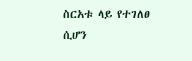ስርአቱ ላይ የተገለፀ ሲሆን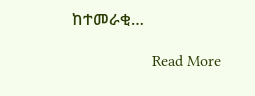ከተመራቂ…

                    Read More